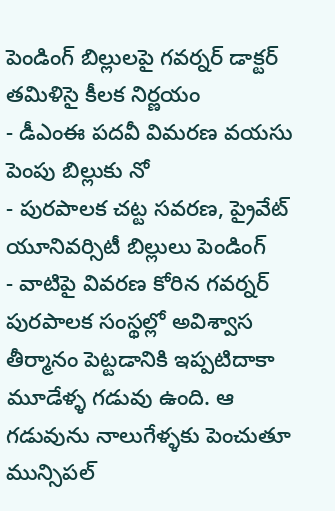పెండింగ్ బిల్లులపై గవర్నర్ డాక్టర్ తమిళిసై కీలక నిర్ణయం
- డీఎంఈ పదవీ విమరణ వయసు పెంపు బిల్లుకు నో
- పురపాలక చట్ట సవరణ, ప్రైవేట్ యూనివర్సిటీ బిల్లులు పెండింగ్
- వాటిపై వివరణ కోరిన గవర్నర్
పురపాలక సంస్థల్లో అవిశ్వాస తీర్మానం పెట్టడానికి ఇప్పటిదాకా మూడేళ్ళ గడువు ఉంది. ఆ గడువును నాలుగేళ్ళకు పెంచుతూ మున్సిపల్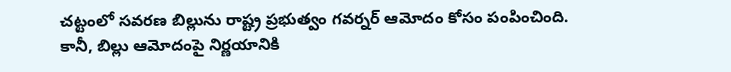చట్టంలో సవరణ బిల్లును రాష్ట్ర ప్రభుత్వం గవర్నర్ ఆమోదం కోసం పంపించింది. కానీ, బిల్లు ఆమోదంపై నిర్ణయానికి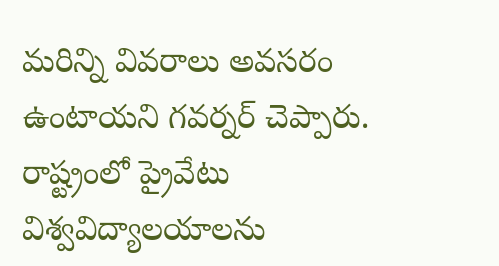మరిన్ని వివరాలు అవసరం ఉంటాయని గవర్నర్ చెప్పారు. రాష్ట్రంలో ప్రైవేటు విశ్వవిద్యాలయాలను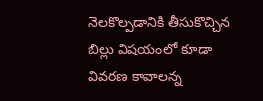నెలకొల్పడానికి తీసుకొచ్చిన బిల్లు విషయంలో కూడా వివరణ కావాలన్న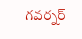గవర్నర్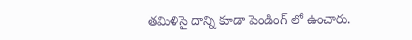తమిళిసై దాన్ని కూడా పెండింగ్ లో ఉంచారు.